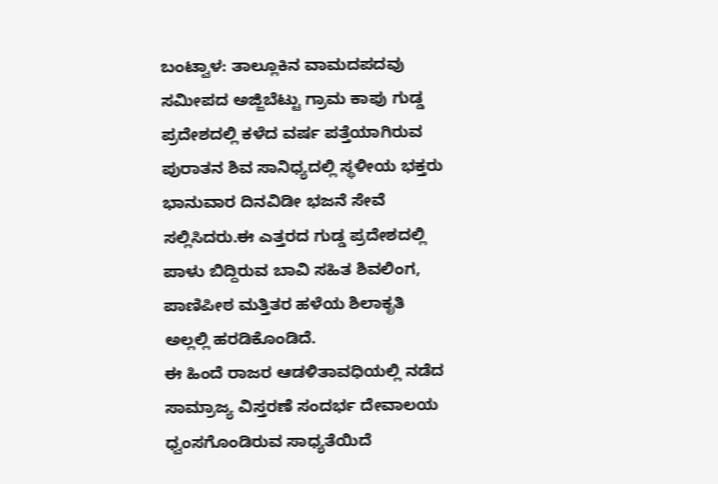ಬಂಟ್ವಾಳ: ತಾಲ್ಲೂಕಿನ ವಾಮದಪದವು ಸಮೀಪದ ಅಜ್ಜಿಬೆಟ್ಟು ಗ್ರಾಮ ಕಾಪು ಗುಡ್ಡ ಪ್ರದೇಶದಲ್ಲಿ ಕಳೆದ ವರ್ಷ ಪತ್ತೆಯಾಗಿರುವ ಪುರಾತನ ಶಿವ ಸಾನಿಧ್ಯದಲ್ಲಿ ಸ್ಥಳೀಯ ಭಕ್ತರು ಭಾನುವಾರ ದಿನವಿಡೀ ಭಜನೆ ಸೇವೆ ಸಲ್ಲಿಸಿದರು.ಈ ಎತ್ತರದ ಗುಡ್ಡ ಪ್ರದೇಶದಲ್ಲಿ ಪಾಳು ಬಿದ್ದಿರುವ ಬಾವಿ ಸಹಿತ ಶಿವಲಿಂಗ, ಪಾಣಿಪೀಠ ಮತ್ತಿತರ ಹಳೆಯ ಶಿಲಾಕೃತಿ ಅಲ್ಲಲ್ಲಿ ಹರಡಿಕೊಂಡಿದೆ.
ಈ ಹಿಂದೆ ರಾಜರ ಆಡಳಿತಾವಧಿಯಲ್ಲಿ ನಡೆದ ಸಾಮ್ರಾಜ್ಯ ವಿಸ್ತರಣೆ ಸಂದರ್ಭ ದೇವಾಲಯ ಧ್ವಂಸಗೊಂಡಿರುವ ಸಾಧ್ಯತೆಯಿದೆ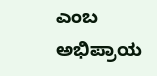ಎಂಬ ಅಭಿಪ್ರಾಯ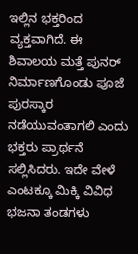ಇಲ್ಲಿನ ಭಕ್ತರಿಂದ ವ್ಯಕ್ತವಾಗಿದೆ. ಈ ಶಿವಾಲಯ ಮತ್ತೆ ಪುನರ್ ನಿರ್ಮಾಣಗೊಂಡು ಪೂಜೆ ಪುರಸ್ಕಾರ ನಡೆಯುವಂತಾಗಲಿ ಎಂದು ಭಕ್ತರು ಪ್ರಾರ್ಥನೆ ಸಲ್ಲಿಸಿದರು. ಇದೇ ವೇಳೆ ಎಂಟಕ್ಕೂ ಮಿಕ್ಕಿ ವಿವಿಧ ಭಜನಾ ತಂಡಗಳು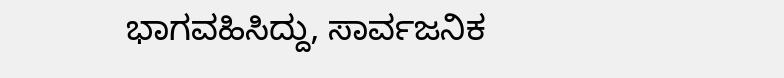ಭಾಗವಹಿಸಿದ್ದು, ಸಾರ್ವಜನಿಕ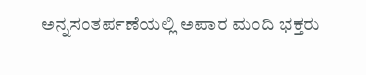ಅನ್ನಸಂತರ್ಪಣೆಯಲ್ಲಿ ಅಪಾರ ಮಂದಿ ಭಕ್ತರು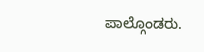ಪಾಲ್ಗೊಂಡರು.